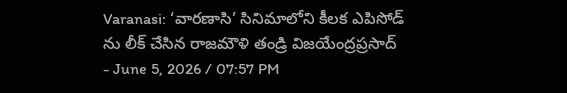Varanasi: ‘వారణాసి’ సినిమాలోని కీలక ఎపిసోడ్ ను లీక్ చేసిన రాజమౌళి తండ్రి విజయేంద్రప్రసాద్
- June 5, 2026 / 07:57 PM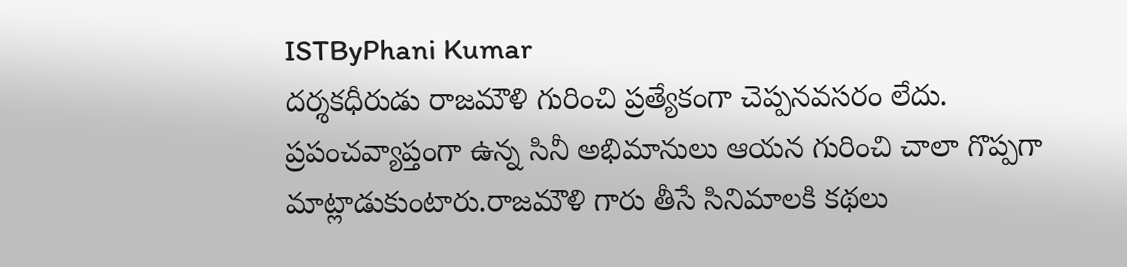ISTByPhani Kumar
దర్శకధీరుడు రాజమౌళి గురించి ప్రత్యేకంగా చెప్పనవసరం లేదు. ప్రపంచవ్యాప్తంగా ఉన్న సినీ అభిమానులు ఆయన గురించి చాలా గొప్పగా మాట్లాడుకుంటారు.రాజమౌళి గారు తీసే సినిమాలకి కథలు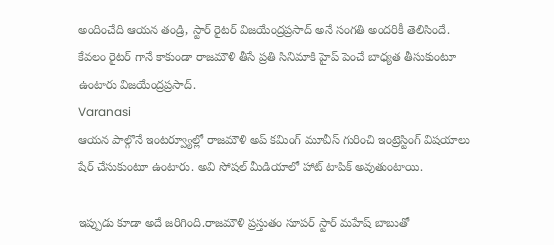అందించేది ఆయన తండ్రి, స్టార్ రైటర్ విజయేంద్రప్రసాద్ అనే సంగతి అందరికీ తెలిసిందే. కేవలం రైటర్ గానే కాకుండా రాజమౌళి తీసే ప్రతి సినిమాకి హైప్ పెంచే బాధ్యత తీసుకుంటూ ఉంటారు విజయేంద్రప్రసాద్.
Varanasi
ఆయన పాల్గొనే ఇంటర్వ్యూల్లో రాజమౌళి అప్ కమింగ్ మూవీస్ గురించి ఇంట్రెస్టింగ్ విషయాలు షేర్ చేసుకుంటూ ఉంటారు. అవి సోషల్ మీడియాలో హాట్ టాపిక్ అవుతుంటాయి.

ఇప్పుడు కూడా అదే జరిగింది.రాజమౌళి ప్రస్తుతం సూపర్ స్టార్ మహేష్ బాబుతో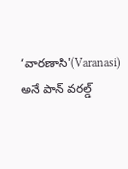‘వారణాసి'(Varanasi) అనే పాన్ వరల్డ్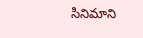సినిమాని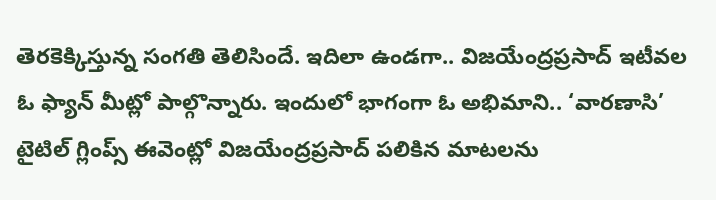తెరకెక్కిస్తున్న సంగతి తెలిసిందే. ఇదిలా ఉండగా.. విజయేంద్రప్రసాద్ ఇటీవల ఓ ఫ్యాన్ మీట్లో పాల్గొన్నారు. ఇందులో భాగంగా ఓ అభిమాని.. ‘వారణాసి’ టైటిల్ గ్లింప్స్ ఈవెంట్లో విజయేంద్రప్రసాద్ పలికిన మాటలను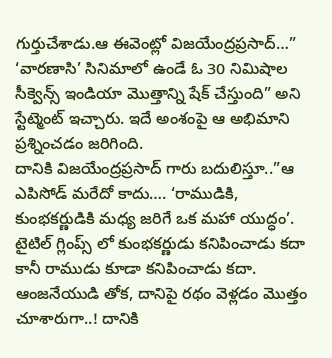గుర్తుచేశాడు.ఆ ఈవెంట్లో విజయేంద్రప్రసాద్…” ‘వారణాసి’ సినిమాలో ఉండే ఓ 30 నిమిషాల సీక్వెన్స్ ఇండియా మొత్తాన్ని షేక్ చేస్తుంది” అని స్టేట్మెంట్ ఇచ్చారు. ఇదే అంశంపై ఆ అభిమాని ప్రశ్నించడం జరిగింది.
దానికి విజయేంద్రప్రసాద్ గారు బదులిస్తూ..”ఆ ఎపిసోడ్ మరేదో కాదు…. ‘రాముడికి, కుంభకర్ణుడికి మధ్య జరిగే ఒక మహా యుద్ధం’. టైటిల్ గ్లింప్స్ లో కుంభకర్ణుడు కనిపించాడు కదా కానీ రాముడు కూడా కనిపించాడు కదా. ఆంజనేయుడి తోక, దానిపై రథం వెళ్లడం మొత్తం చూశారుగా..! దానికి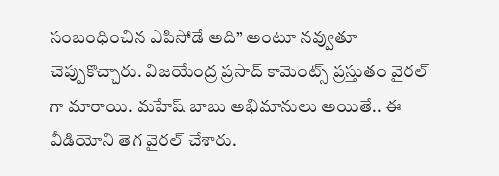సంబంధించిన ఎపిసోడే అది” అంటూ నవ్వుతూ చెప్పుకొచ్చారు. విజయేంద్ర ప్రసాద్ కామెంట్స్ ప్రస్తుతం వైరల్ గా మారాయి. మహేష్ బాబు అభిమానులు అయితే.. ఈ వీడియోని తెగ వైరల్ చేశారు.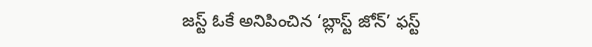జస్ట్ ఓకే అనిపించిన ‘బ్లాస్ట్ జోన్’ ఫస్ట్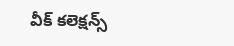వీక్ కలెక్షన్స్